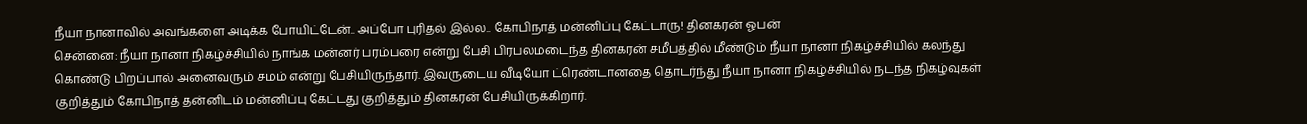நீயா நானாவில் அவங்களை அடிக்க போயிட்டேன்.. அப்போ புரிதல் இல்ல.. கோபிநாத் மன்னிப்பு கேட்டாரு! தினகரன் ஓபன்
சென்னை: நீயா நானா நிகழ்ச்சியில் நாங்க மன்னர் பரம்பரை என்று பேசி பிரபலமடைந்த தினகரன் சமீபத்தில் மீண்டும் நீயா நானா நிகழ்ச்சியில் கலந்து கொண்டு பிறப்பால் அனைவரும் சமம் என்று பேசியிருந்தார். இவருடைய வீடியோ ட்ரெண்டானதை தொடர்ந்து நீயா நானா நிகழ்ச்சியில் நடந்த நிகழ்வுகள் குறித்தும் கோபிநாத் தன்னிடம் மன்னிப்பு கேட்டது குறித்தும் தினகரன் பேசியிருக்கிறார்.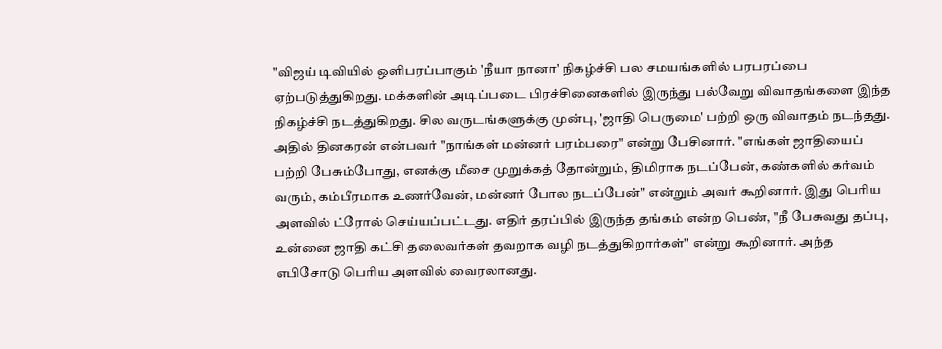"விஜய் டிவியில் ஒளிபரப்பாகும் 'நீயா நானா' நிகழ்ச்சி பல சமயங்களில் பரபரப்பை ஏற்படுத்துகிறது. மக்களின் அடிப்படை பிரச்சினைகளில் இருந்து பல்வேறு விவாதங்களை இந்த நிகழ்ச்சி நடத்துகிறது. சில வருடங்களுக்கு முன்பு, 'ஜாதி பெருமை' பற்றி ஒரு விவாதம் நடந்தது. அதில் தினகரன் என்பவர் "நாங்கள் மன்னர் பரம்பரை" என்று பேசினார். "எங்கள் ஜாதியைப் பற்றி பேசும்போது, எனக்கு மீசை முறுக்கத் தோன்றும், திமிராக நடப்பேன், கண்களில் கர்வம் வரும், கம்பீரமாக உணர்வேன், மன்னர் போல நடப்பேன்" என்றும் அவர் கூறினார். இது பெரிய அளவில் ட்ரோல் செய்யப்பட்டது. எதிர் தரப்பில் இருந்த தங்கம் என்ற பெண், "நீ பேசுவது தப்பு, உன்னை ஜாதி கட்சி தலைவர்கள் தவறாக வழி நடத்துகிறார்கள்" என்று கூறினார். அந்த எபிசோடு பெரிய அளவில் வைரலானது.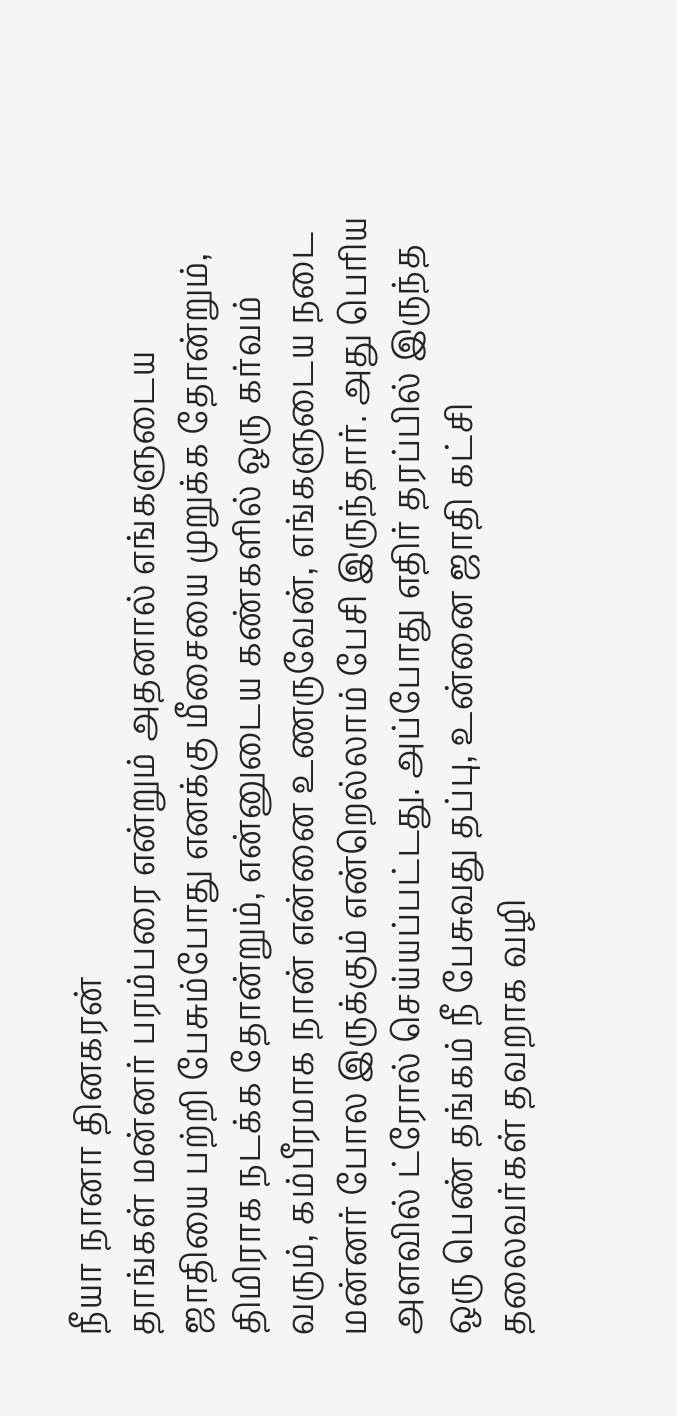நீயா நானா தினகரன்
தாங்கள் மன்னர் பரம்பரை என்றும் அதனால் எங்களுடைய ஜாதியை பற்றி பேசும்போது எனக்கு மீசையை முறுக்க தோன்றும், திமிராக நடக்க தோன்றும், என்னுடைய கண்களில் ஒரு கர்வம் வரும், கம்பீரமாக நான் என்னை உணருவேன், எங்களுடைய நடை மன்னர் போல இருக்கும் என்றெல்லாம் பேசி இருந்தார். அது பெரிய அளவில் ட்ரோல் செய்யப்பட்டது. அப்போது எதிர் தரப்பில் இருந்த ஒரு பெண் தங்கம் நீ பேசுவது தப்பு, உன்னை ஜாதி கட்சி தலைவர்கள் தவறாக வழி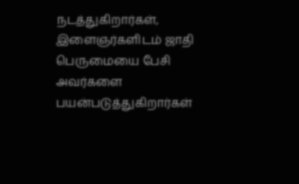நடத்துகிறார்கள், இளைஞர்களிடம் ஜாதி பெருமையை பேசி அவர்களை பயன்படுத்துகிறார்கள்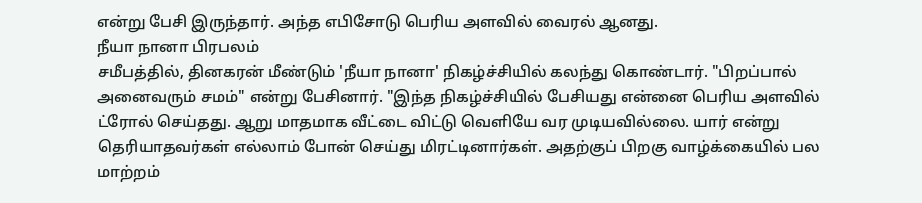என்று பேசி இருந்தார். அந்த எபிசோடு பெரிய அளவில் வைரல் ஆனது.
நீயா நானா பிரபலம்
சமீபத்தில், தினகரன் மீண்டும் 'நீயா நானா' நிகழ்ச்சியில் கலந்து கொண்டார். "பிறப்பால் அனைவரும் சமம்" என்று பேசினார். "இந்த நிகழ்ச்சியில் பேசியது என்னை பெரிய அளவில் ட்ரோல் செய்தது. ஆறு மாதமாக வீட்டை விட்டு வெளியே வர முடியவில்லை. யார் என்று தெரியாதவர்கள் எல்லாம் போன் செய்து மிரட்டினார்கள். அதற்குப் பிறகு வாழ்க்கையில் பல மாற்றம்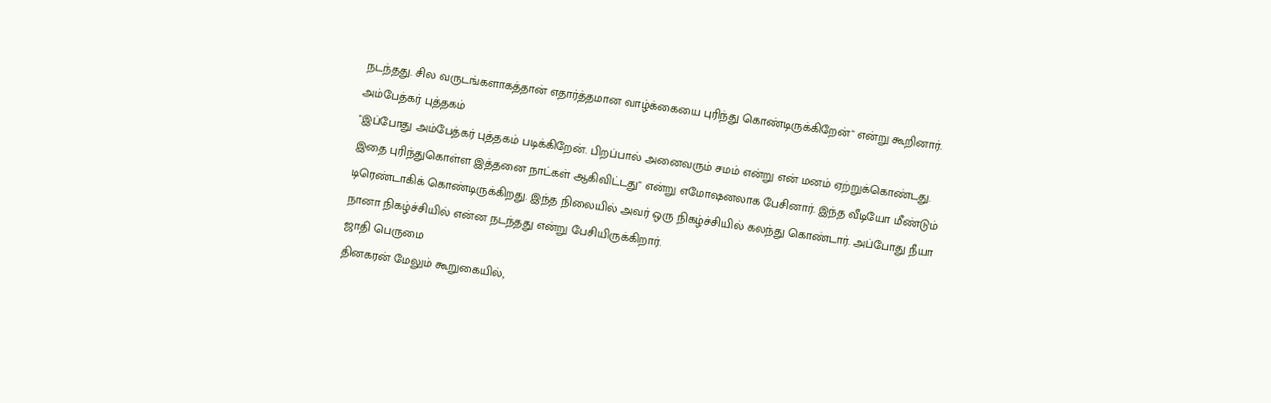நடந்தது. சில வருடங்களாகத்தான் எதார்த்தமான வாழ்க்கையை புரிந்து கொண்டிருக்கிறேன்" என்று கூறினார்.
அம்பேத்கர் புத்தகம்
"இப்போது அம்பேத்கர் புத்தகம் படிக்கிறேன். பிறப்பால் அனைவரும் சமம் என்று என் மனம் ஏற்றுக்கொண்டது. இதை புரிந்துகொள்ள இத்தனை நாட்கள் ஆகிவிட்டது" என்று எமோஷனலாக பேசினார். இந்த வீடியோ மீண்டும் டிரெண்டாகிக் கொண்டிருக்கிறது. இந்த நிலையில் அவர் ஒரு நிகழ்ச்சியில் கலந்து கொண்டார். அப்போது நீயா நானா நிகழ்ச்சியில் என்ன நடந்தது என்று பேசியிருக்கிறார்.
ஜாதி பெருமை
தினகரன் மேலும் கூறுகையில்,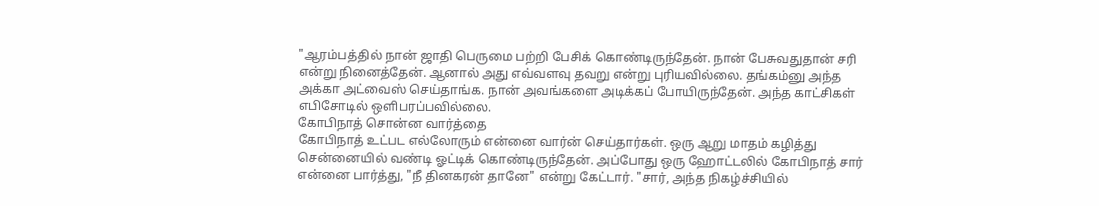"ஆரம்பத்தில் நான் ஜாதி பெருமை பற்றி பேசிக் கொண்டிருந்தேன். நான் பேசுவதுதான் சரி என்று நினைத்தேன். ஆனால் அது எவ்வளவு தவறு என்று புரியவில்லை. தங்கம்னு அந்த அக்கா அட்வைஸ் செய்தாங்க. நான் அவங்களை அடிக்கப் போயிருந்தேன். அந்த காட்சிகள் எபிசோடில் ஒளிபரப்பவில்லை.
கோபிநாத் சொன்ன வார்த்தை
கோபிநாத் உட்பட எல்லோரும் என்னை வார்ன் செய்தார்கள். ஒரு ஆறு மாதம் கழித்து சென்னையில் வண்டி ஓட்டிக் கொண்டிருந்தேன். அப்போது ஒரு ஹோட்டலில் கோபிநாத் சார் என்னை பார்த்து, "நீ தினகரன் தானே" என்று கேட்டார். "சார், அந்த நிகழ்ச்சியில்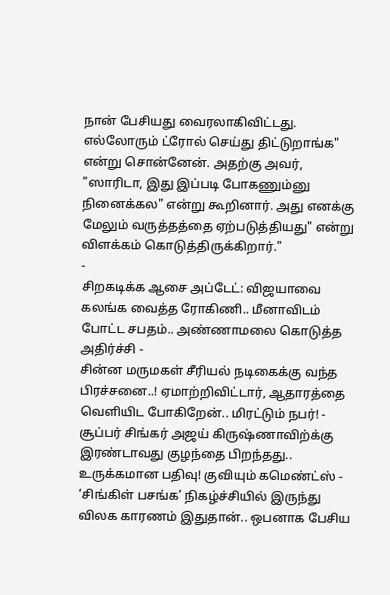நான் பேசியது வைரலாகிவிட்டது. எல்லோரும் ட்ரோல் செய்து திட்டுறாங்க" என்று சொன்னேன். அதற்கு அவர், "ஸாரிடா, இது இப்படி போகணும்னு நினைக்கல" என்று கூறினார். அது எனக்கு மேலும் வருத்தத்தை ஏற்படுத்தியது" என்று விளக்கம் கொடுத்திருக்கிறார்."
-
சிறகடிக்க ஆசை அப்டேட்: விஜயாவை கலங்க வைத்த ரோகிணி.. மீனாவிடம் போட்ட சபதம்.. அண்ணாமலை கொடுத்த அதிர்ச்சி -
சின்ன மருமகள் சீரியல் நடிகைக்கு வந்த பிரச்சனை..! ஏமாற்றிவிட்டார், ஆதாரத்தை வெளியிட போகிறேன்.. மிரட்டும் நபர்! -
சூப்பர் சிங்கர் அஜய் கிருஷ்ணாவிற்க்கு இரண்டாவது குழந்தை பிறந்தது.. உருக்கமான பதிவு! குவியும் கமெண்ட்ஸ் -
‘சிங்கிள் பசங்க’ நிகழ்ச்சியில் இருந்து விலக காரணம் இதுதான்.. ஒபனாக பேசிய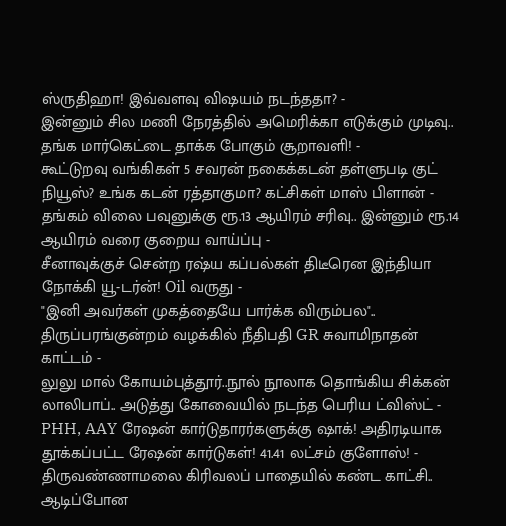ஸ்ருதிஹா! இவ்வளவு விஷயம் நடந்ததா? -
இன்னும் சில மணி நேரத்தில் அமெரிக்கா எடுக்கும் முடிவு.. தங்க மார்கெட்டை தாக்க போகும் சூறாவளி! -
கூட்டுறவு வங்கிகள் 5 சவரன் நகைக்கடன் தள்ளுபடி குட் நியூஸ்? உங்க கடன் ரத்தாகுமா? கட்சிகள் மாஸ் பிளான் -
தங்கம் விலை பவுனுக்கு ரூ.13 ஆயிரம் சரிவு.. இன்னும் ரூ.14 ஆயிரம் வரை குறைய வாய்ப்பு -
சீனாவுக்குச் சென்ற ரஷ்ய கப்பல்கள் திடீரென இந்தியா நோக்கி யூ-டர்ன்! Oil வருது -
"இனி அவர்கள் முகத்தையே பார்க்க விரும்பல".. திருப்பரங்குன்றம் வழக்கில் நீதிபதி GR சுவாமிநாதன் காட்டம் -
லுலு மால் கோயம்புத்தூர்..நூல் நூலாக தொங்கிய சிக்கன் லாலிபாப்.. அடுத்து கோவையில் நடந்த பெரிய ட்விஸ்ட் -
PHH, AAY ரேஷன் கார்டுதாரர்களுக்கு ஷாக்! அதிரடியாக தூக்கப்பட்ட ரேஷன் கார்டுகள்! 41.41 லட்சம் குளோஸ்! -
திருவண்ணாமலை கிரிவலப் பாதையில் கண்ட காட்சி.. ஆடிப்போன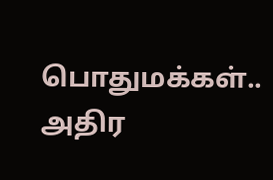பொதுமக்கள்.. அதிர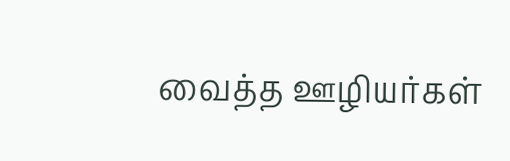வைத்த ஊழியர்கள்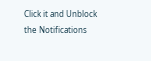Click it and Unblock the Notifications